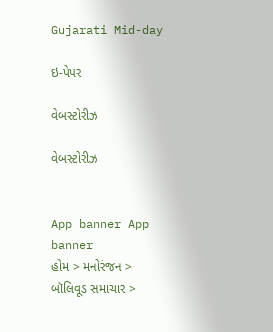Gujarati Mid-day

ઇ-પેપર

વેબસ્ટોરીઝ

વેબસ્ટોરીઝ


App banner App banner
હોમ > મનોરંજન > બૉલિવૂડ સમાચાર >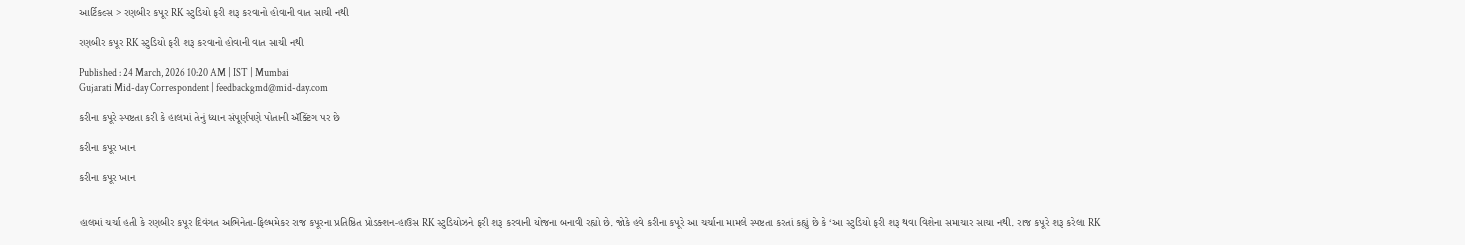આર્ટિકલ્સ > રણબીર કપૂર RK સ્ટુડિયો ફરી શરૂ કરવાનો હોવાની વાત સાચી નથી

રણબીર કપૂર RK સ્ટુડિયો ફરી શરૂ કરવાનો હોવાની વાત સાચી નથી

Published : 24 March, 2026 10:20 AM | IST | Mumbai
Gujarati Mid-day Correspondent | feedbackgmd@mid-day.com

કરીના કપૂરે સ્પષ્ટતા કરી કે હાલમાં તેનું ધ્યાન સંપૂર્ણપણે પોતાની ઍક્ટિંગ પર છે

કરીના કપૂર ખાન

કરીના કપૂર ખાન


હાલમાં ચર્ચા હતી કે રણબીર કપૂર દિવંગત અભિનેતા-ફિલ્મમેકર રાજ કપૂરના પ્રતિષ્ઠિત પ્રોડક્શન-હાઉસ RK સ્ટુડિયોઝને ફરી શરૂ કરવાની યોજના બનાવી રહ્યો છે. જોકે હવે કરીના કપૂરે આ ચર્ચાના મામલે સ્પષ્ટતા કરતાં કહ્યું છે કે ‘આ સ્ટુડિયો ફરી શરૂ થવા વિશેના સમાચાર સાચા નથી. રાજ કપૂરે શરૂ કરેલા RK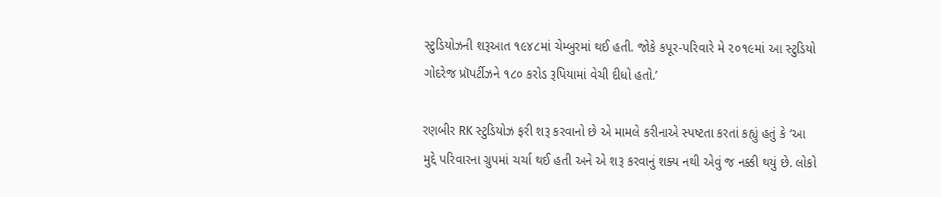સ્ટુડિયોઝની શરૂઆત ૧૯૪૮માં ચેમ્બુરમાં થઈ હતી. જોકે કપૂર-પરિવારે મે ૨૦૧૯માં આ સ્ટુડિયો ગોદરેજ પ્રૉપર્ટીઝને ૧૮૦ કરોડ રૂપિયામાં વેચી દીધો હતો.’

રણબીર RK સ્ટુડિયોઝ ફરી શરૂ કરવાનો છે એ મામલે કરીનાએ સ્પષ્ટતા કરતાં કહ્યું હતું કે ‘આ મુદ્દે પરિવારના ગ્રુપમાં ચર્ચા થઈ હતી અને એ શરૂ કરવાનું શક્ય નથી એવું જ નક્કી થયું છે. લોકો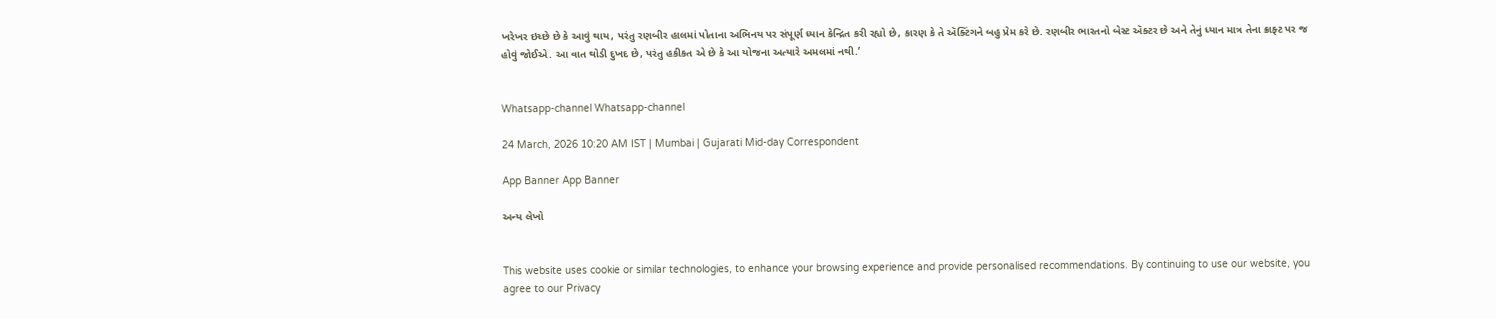ખરેખર ઇચ્છે છે કે આવું થાય, પરંતુ રણબીર હાલમાં પોતાના અભિનય પર સંપૂર્ણ ધ્યાન કેન્દ્રિત કરી રહ્યો છે, કારણ કે તે ઍક્ટિંગને બહુ પ્રેમ કરે છે. રણબીર ભારતનો બેસ્ટ ઍક્ટર છે અને તેનું ધ્યાન માત્ર તેના ક્રાફ્ટ પર જ હોવું જોઈએ. આ વાત થોડી દુખદ છે, પરંતુ હકીકત એ છે કે આ યોજના અત્યારે અમલમાં નથી.’


Whatsapp-channel Whatsapp-channel

24 March, 2026 10:20 AM IST | Mumbai | Gujarati Mid-day Correspondent

App Banner App Banner

અન્ય લેખો


This website uses cookie or similar technologies, to enhance your browsing experience and provide personalised recommendations. By continuing to use our website, you agree to our Privacy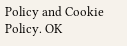Policy and Cookie Policy. OK